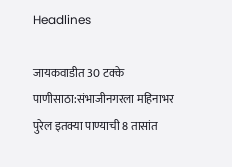Headlines

जायकवाडीत 30 टक्के पाणीसाठा:संभाजीनगरला महिनाभर पुरेल इतक्या पाण्याची 8 तासांत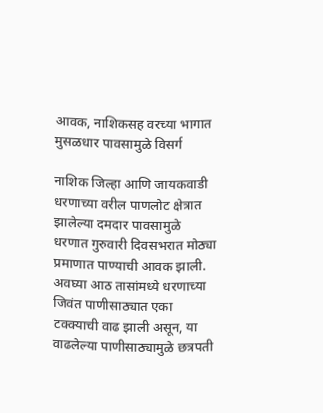आवक, नाशिकसह वरच्या भागात मुसळधार पावसामुळे विसर्ग

नाशिक जिल्हा आणि जायकवाडी धरणाच्या वरील पाणलोट क्षेत्रात झालेल्या दमदार पावसामुळे धरणात गुरुवारी दिवसभरात मोठ्या प्रमाणात पाण्याची आवक झाली. अवघ्या आठ तासांमध्ये धरणाच्या जिवंत पाणीसाठ्यात एका टक्क्याची वाढ झाली असून, या वाढलेल्या पाणीसाठ्यामुळे छत्रपती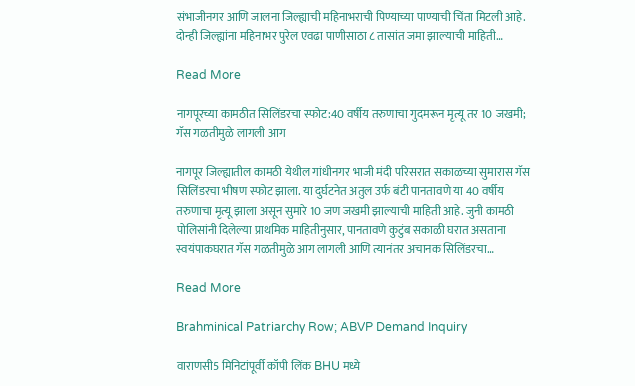संभाजीनगर आणि जालना जिल्ह्याची महिनाभराची पिण्याच्या पाण्याची चिंता मिटली आहे. दोन्ही जिल्ह्यांना महिनाभर पुरेल एवढा पाणीसाठा ८ तासांत जमा झाल्याची माहिती…

Read More

नागपूरच्या कामठीत सिलिंडरचा स्फोट:40 वर्षीय तरुणाचा गुदमरून मृत्यू तर 10 जखमी; गॅस गळतीमुळे लागली आग

नागपूर जिल्ह्यातील कामठी येथील गांधीनगर भाजी मंदी परिसरात सकाळच्या सुमारास गॅस सिलिंडरचा भीषण स्फोट झाला. या दुर्घटनेत अतुल उर्फ बंटी पानतावणे या 40 वर्षीय तरुणाचा मृत्यू झाला असून सुमारे 10 जण जखमी झाल्याची माहिती आहे. जुनी कामठी पोलिसांनी दिलेल्या प्राथमिक माहितीनुसार, पानतावणे कुटुंब सकाळी घरात असताना स्वयंपाकघरात गॅस गळतीमुळे आग लागली आणि त्यानंतर अचानक सिलिंडरचा…

Read More

Brahminical Patriarchy Row; ABVP Demand Inquiry

वाराणसी5 मिनिटांपूर्वी कॉपी लिंक BHU मध्ये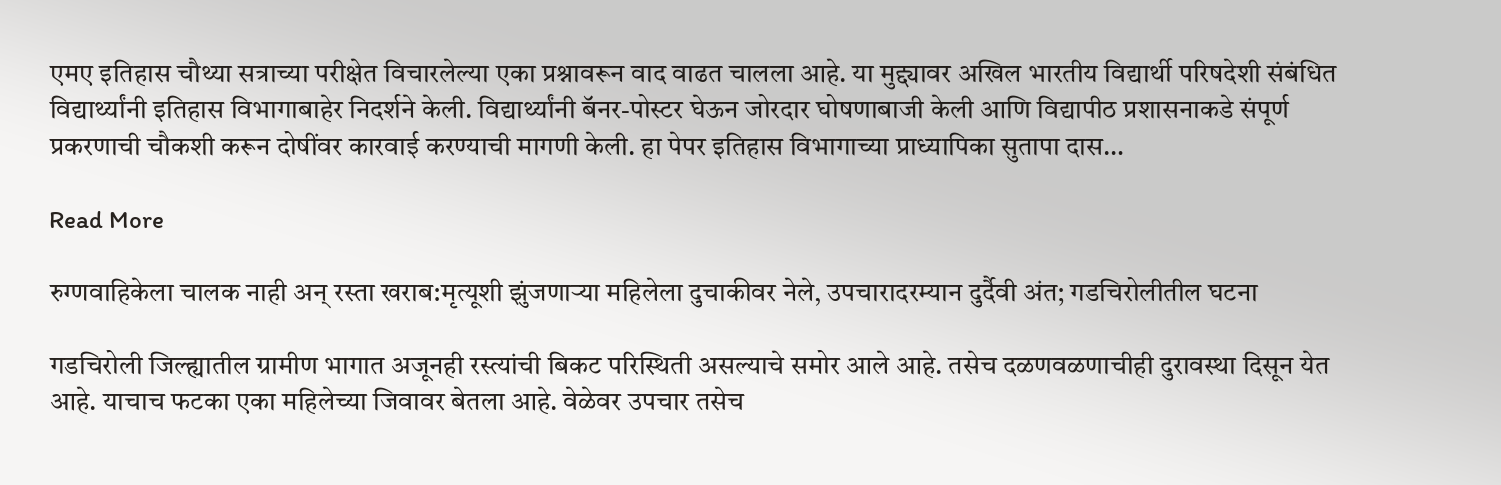एमए इतिहास चौथ्या सत्राच्या परीक्षेत विचारलेल्या एका प्रश्नावरून वाद वाढत चालला आहे. या मुद्द्यावर अखिल भारतीय विद्यार्थी परिषदेशी संबंधित विद्यार्थ्यांनी इतिहास विभागाबाहेर निदर्शने केली. विद्यार्थ्यांनी बॅनर-पोस्टर घेऊन जोरदार घोषणाबाजी केली आणि विद्यापीठ प्रशासनाकडे संपूर्ण प्रकरणाची चौकशी करून दोषींवर कारवाई करण्याची मागणी केली. हा पेपर इतिहास विभागाच्या प्राध्यापिका सुतापा दास…

Read More

रुग्णवाहिकेला चालक नाही अन् रस्ता खराब:मृत्यूशी झुंजणाऱ्या महिलेला दुचाकीवर नेले, उपचारादरम्यान दुर्दैवी अंत; गडचिरोलीतील घटना

गडचिरोली जिल्ह्यातील ग्रामीण भागात अजूनही रस्त्यांची बिकट परिस्थिती असल्याचे समोर आले आहे. तसेच दळणवळणाचीही दुरावस्था दिसून येत आहे. याचाच फटका एका महिलेच्या जिवावर बेतला आहे. वेळेवर उपचार तसेच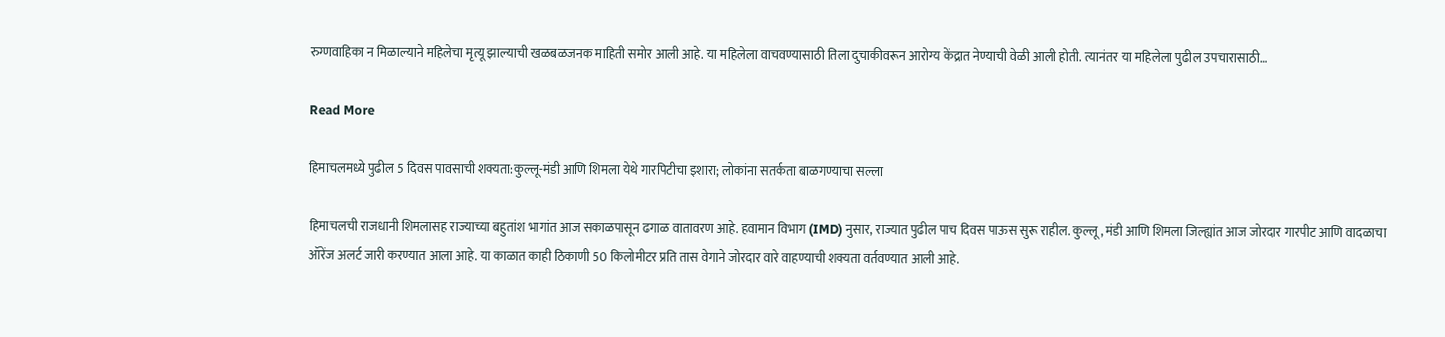रुग्णवाहिका न मिळाल्याने महिलेचा मृत्यू झाल्याची खळबळजनक माहिती समोर आली आहे. या महिलेला वाचवण्यासाठी तिला दुचाकीवरून आरोग्य केंद्रात नेण्याची वेळी आली होती. त्यानंतर या महिलेला पुढील उपचारासाठी…

Read More

हिमाचलमध्ये पुढील 5 दिवस पावसाची शक्यता:कुल्लू-मंडी आणि शिमला येथे गारपिटीचा इशारा; लोकांना सतर्कता बाळगण्याचा सल्ला

हिमाचलची राजधानी शिमलासह राज्याच्या बहुतांश भागांत आज सकाळपासून ढगाळ वातावरण आहे. हवामान विभाग (IMD) नुसार, राज्यात पुढील पाच दिवस पाऊस सुरू राहील. कुल्लू, मंडी आणि शिमला जिल्ह्यांत आज जोरदार गारपीट आणि वादळाचा ऑरेंज अलर्ट जारी करण्यात आला आहे. या काळात काही ठिकाणी 50 किलोमीटर प्रति तास वेगाने जोरदार वारे वाहण्याची शक्यता वर्तवण्यात आली आहे.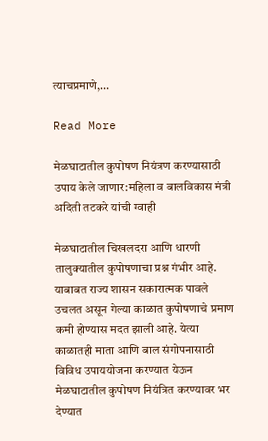त्याचप्रमाणे,…

Read More

मेळघाटातील कुपोषण नियंत्रण करण्यासाठी उपाय केले जाणार:महिला व बालविकास मंत्री अदिती तटकरे यांची ग्वाही

मेळघाटातील चिखलदरा आणि धारणी तालुक्यातील कुपोषणाचा प्रश्न गंभीर आहे. याबाबत राज्य शासन सकारात्मक पावले उचलत असून गेल्या काळात कुपोषणाचे प्रमाण कमी होण्यास मदत झाली आहे. येत्या काळातही माता आणि बाल संगोपनासाठी विविध उपाययोजना करण्यात येऊन मेळघाटातील कुपोषण नियंत्रित करण्यावर भर देण्यात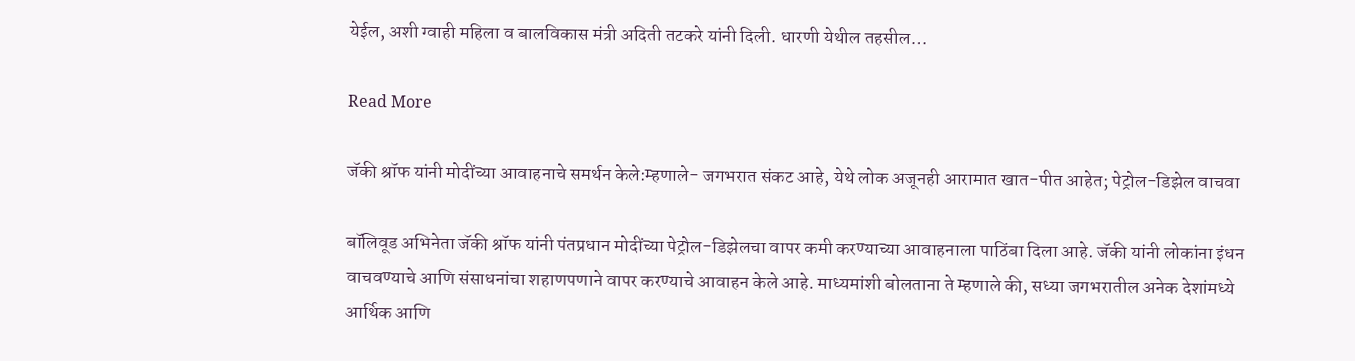येईल, अशी ग्वाही महिला व बालविकास मंत्री अदिती तटकरे यांनी दिली. धारणी येथील तहसील…

Read More

जॅकी श्रॉफ यांनी मोदींच्या आवाहनाचे समर्थन केले:म्हणाले- जगभरात संकट आहे, येथे लोक अजूनही आरामात खात-पीत आहेत; पेट्रोल-डिझेल वाचवा

बॉलिवूड अभिनेता जॅकी श्रॉफ यांनी पंतप्रधान मोदींच्या पेट्रोल-डिझेलचा वापर कमी करण्याच्या आवाहनाला पाठिंबा दिला आहे. जॅकी यांनी लोकांना इंधन वाचवण्याचे आणि संसाधनांचा शहाणपणाने वापर करण्याचे आवाहन केले आहे. माध्यमांशी बोलताना ते म्हणाले की, सध्या जगभरातील अनेक देशांमध्ये आर्थिक आणि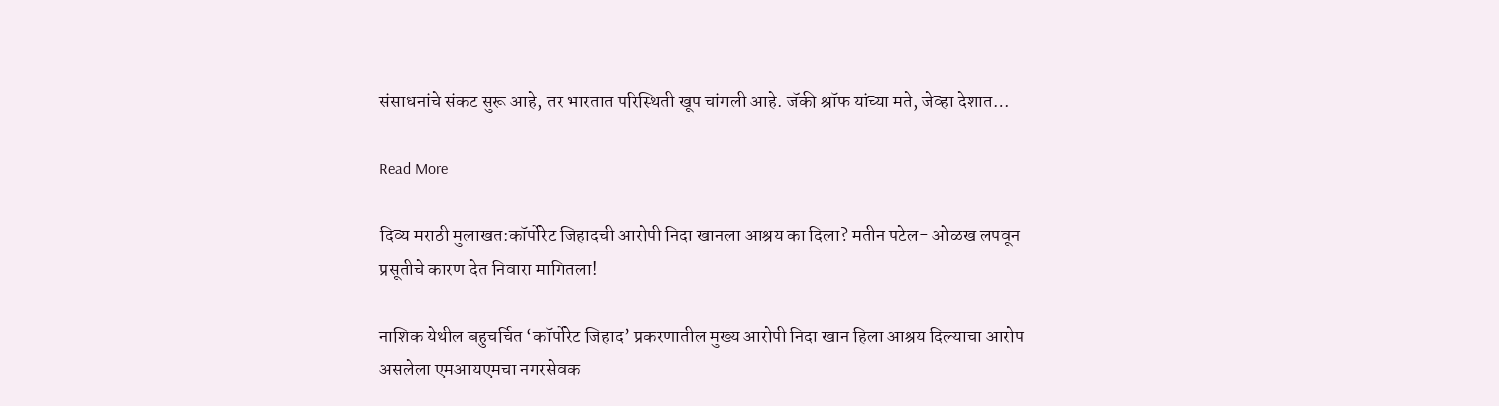संसाधनांचे संकट सुरू आहे, तर भारतात परिस्थिती खूप चांगली आहे. जॅकी श्रॉफ यांच्या मते, जेव्हा देशात…

Read More

दिव्य मराठी मुलाखत:कॉर्पोरेट जिहादची आरोपी निदा खानला आश्रय का दिला? मतीन पटेल- ओळख लपवून प्रसूतीचे कारण देत निवारा मागितला!

नाशिक येथील बहुचर्चित ‘कॉर्पोरेट जिहाद’ प्रकरणातील मुख्य आरोपी निदा खान हिला आश्रय दिल्याचा आरोप असलेला एमआयएमचा नगरसेवक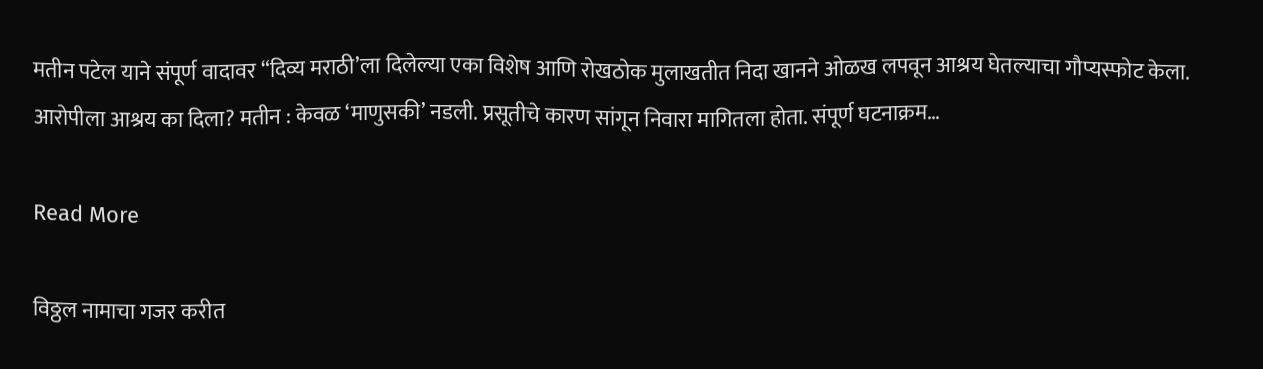मतीन पटेल याने संपूर्ण वादावर “दिव्य मराठी’ला दिलेल्या एका विशेष आणि रोखठोक मुलाखतीत निदा खानने ओळख लपवून आश्रय घेतल्याचा गौप्यस्फोट केला. आरोपीला आश्रय का दिला? मतीन : केवळ ‘माणुसकी’ नडली. प्रसूतीचे कारण सांगून निवारा मागितला होता. संपूर्ण घटनाक्रम…

Read More

विठ्ठल नामाचा गजर करीत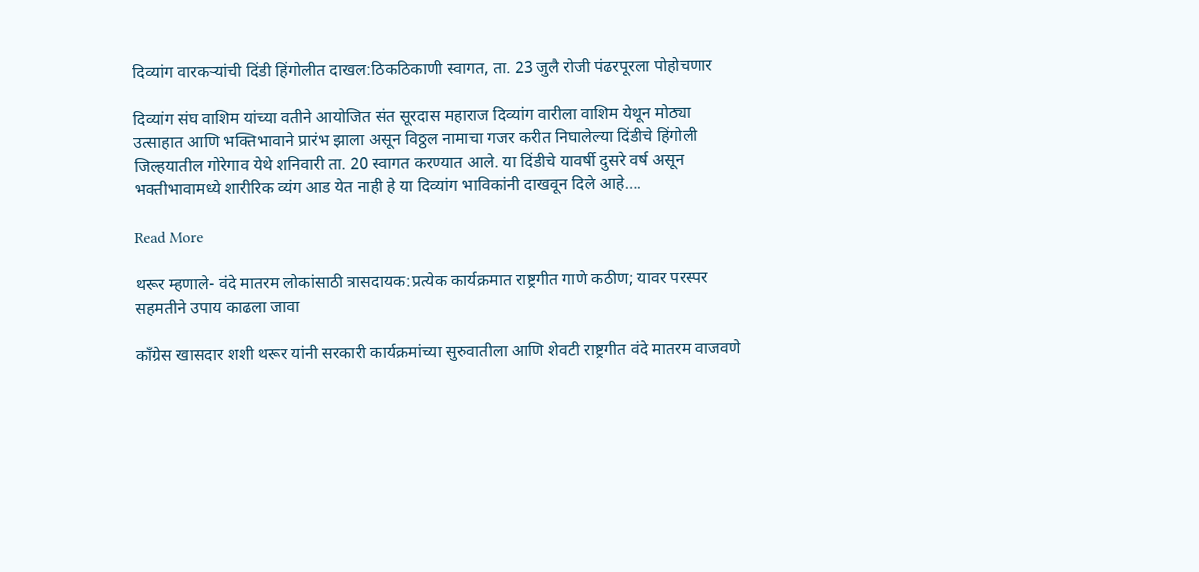दिव्यांग वारकऱ्यांची दिंडी हिंगोलीत दाखल:ठिकठिकाणी स्वागत, ता. 23 जुलै रोजी पंढरपूरला पोहोचणार

दिव्यांग संघ वाशिम यांच्या वतीने आयोजित संत सूरदास महाराज दिव्यांग वारीला वाशिम येथून मोठ्या उत्साहात आणि भक्तिभावाने प्रारंभ झाला असून विठ्ठल नामाचा गजर करीत निघालेल्या दिंडीचे हिंगोली जिल्हयातील गोरेगाव येथे शनिवारी ता. 20 स्वागत करण्यात आले. या दिंडीचे यावर्षी दुसरे वर्ष असून भक्तीभावामध्ये शारीरिक व्यंग आड येत नाही हे या दिव्यांग भाविकांनी दाखवून दिले आहे….

Read More

थरूर म्हणाले- वंदे मातरम लोकांसाठी त्रासदायक:प्रत्येक कार्यक्रमात राष्ट्रगीत गाणे कठीण; यावर परस्पर सहमतीने उपाय काढला जावा

काँग्रेस खासदार शशी थरूर यांनी सरकारी कार्यक्रमांच्या सुरुवातीला आणि शेवटी राष्ट्रगीत वंदे मातरम वाजवणे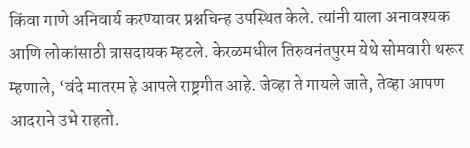किंवा गाणे अनिवार्य करण्यावर प्रश्नचिन्ह उपस्थित केले. त्यांनी याला अनावश्यक आणि लोकांसाठी त्रासदायक म्हटले. केरळमधील तिरुवनंतपुरम येथे सोमवारी थरूर म्हणाले, ‘वंदे मातरम हे आपले राष्ट्रगीत आहे. जेव्हा ते गायले जाते, तेव्हा आपण आदराने उभे राहतो.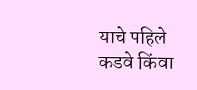याचे पहिले कडवे किंवा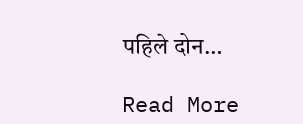पहिले दोन…

Read More